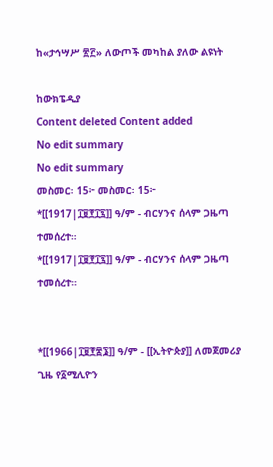ከ«ታኅሣሥ ፳፫» ለውጦች መካከል ያለው ልዩነት

ከውክፔዲያ
Content deleted Content added
No edit summary
No edit summary
መስመር፡ 15፦ መስመር፡ 15፦
*[[1917|፲፱፻፲፯]] ዓ/ም - ብርሃንና ሰላም ጋዜጣ ተመሰረተ።
*[[1917|፲፱፻፲፯]] ዓ/ም - ብርሃንና ሰላም ጋዜጣ ተመሰረተ።


*[[1966|፲፱፻፷፮]] ዓ/ም - [[ኢትዮጵያ]] ለመጀመሪያ ጊዜ የ፩ሚሊዮን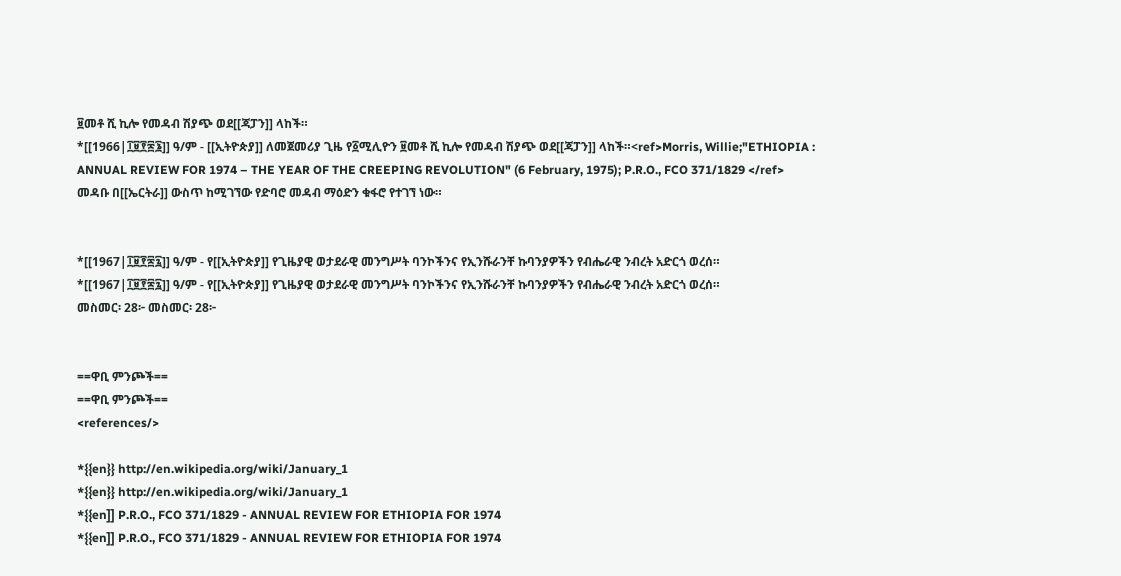፱መቶ ሺ ኪሎ የመዳብ ሽያጭ ወደ[[ጃፓን]] ላከች።
*[[1966|፲፱፻፷፮]] ዓ/ም - [[ኢትዮጵያ]] ለመጀመሪያ ጊዜ የ፩ሚሊዮን ፱መቶ ሺ ኪሎ የመዳብ ሽያጭ ወደ[[ጃፓን]] ላከች።<ref>Morris, Willie;"ETHIOPIA : ANNUAL REVIEW FOR 1974 – THE YEAR OF THE CREEPING REVOLUTION" (6 February, 1975); P.R.O., FCO 371/1829 </ref> መዳቡ በ[[ኤርትራ]] ውስጥ ከሚገኘው የድባሮ መዳብ ማዕድን ቁፋሮ የተገኘ ነው።


*[[1967|፲፱፻፷፯]] ዓ/ም - የ[[ኢትዮጵያ]] የጊዜያዊ ወታደራዊ መንግሥት ባንኮችንና የኢንሹራንቸ ኩባንያዎችን የብሔራዊ ንብረት አድርጎ ወረሰ።
*[[1967|፲፱፻፷፯]] ዓ/ም - የ[[ኢትዮጵያ]] የጊዜያዊ ወታደራዊ መንግሥት ባንኮችንና የኢንሹራንቸ ኩባንያዎችን የብሔራዊ ንብረት አድርጎ ወረሰ።
መስመር፡ 28፦ መስመር፡ 28፦


==ዋቢ ምንጮች==
==ዋቢ ምንጮች==
<references/>

*{{en}} http://en.wikipedia.org/wiki/January_1
*{{en}} http://en.wikipedia.org/wiki/January_1
*{{en]] P.R.O., FCO 371/1829 - ANNUAL REVIEW FOR ETHIOPIA FOR 1974
*{{en]] P.R.O., FCO 371/1829 - ANNUAL REVIEW FOR ETHIOPIA FOR 1974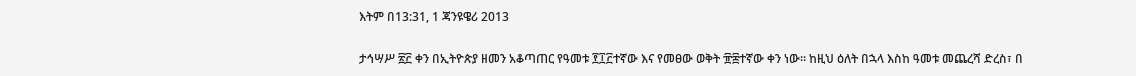እትም በ13:31, 1 ጃንዩዌሪ 2013

ታኅሣሥ ፳፫ ቀን በኢትዮጵያ ዘመን አቆጣጠር የዓመቱ ፻፲፫ተኛው እና የመፀው ወቅት ፹፰ተኛው ቀን ነው። ከዚህ ዕለት በኋላ እስከ ዓመቱ መጨረሻ ድረስ፣ በ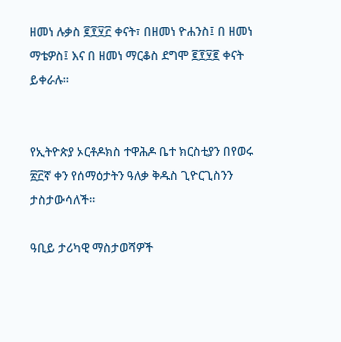ዘመነ ሉቃስ ፪፻፶፫ ቀናት፣ በዘመነ ዮሐንስ፤ በ ዘመነ ማቴዎስ፤ እና በ ዘመነ ማርቆስ ደግሞ ፪፻፶፪ ቀናት ይቀራሉ።


የኢትዮጵያ ኦርቶዶክስ ተዋሕዶ ቤተ ክርስቲያን በየወሩ ፳፫ኛ ቀን የሰማዕታትን ዓለቃ ቅዱስ ጊዮርጊስንን ታስታውሳለች።

ዓቢይ ታሪካዊ ማስታወሻዎች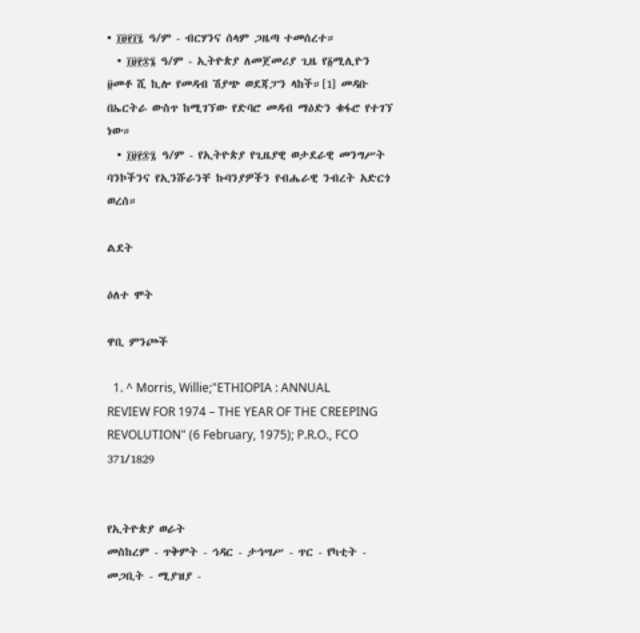• ፲፱፻፲፯ ዓ/ም - ብርሃንና ሰላም ጋዜጣ ተመሰረተ።
  • ፲፱፻፷፮ ዓ/ም - ኢትዮጵያ ለመጀመሪያ ጊዜ የ፩ሚሊዮን ፱መቶ ሺ ኪሎ የመዳብ ሽያጭ ወደጃፓን ላከች።[1] መዳቡ በኤርትራ ውስጥ ከሚገኘው የድባሮ መዳብ ማዕድን ቁፋሮ የተገኘ ነው።
  • ፲፱፻፷፯ ዓ/ም - የኢትዮጵያ የጊዜያዊ ወታደራዊ መንግሥት ባንኮችንና የኢንሹራንቸ ኩባንያዎችን የብሔራዊ ንብረት አድርጎ ወረሰ።

ልደት

ዕለተ ሞት

ዋቢ ምንጮች

  1. ^ Morris, Willie;"ETHIOPIA : ANNUAL REVIEW FOR 1974 – THE YEAR OF THE CREEPING REVOLUTION" (6 February, 1975); P.R.O., FCO 371/1829


የኢትዮጵያ ወራት
መስከረም - ጥቅምት - ኅዳር - ታኅሣሥ - ጥር - የካቲት - መጋቢት - ሚያዝያ -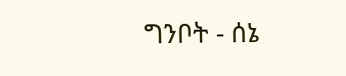ግንቦት - ሰኔ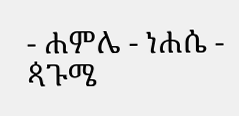- ሐምሌ - ነሐሴ - ጳጉሜ